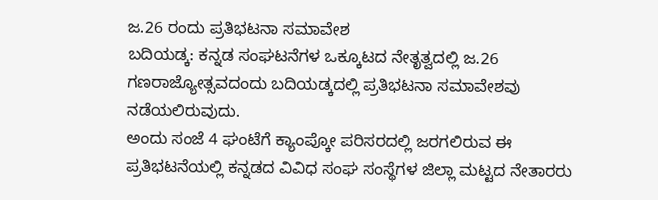ಜ.26 ರಂದು ಪ್ರತಿಭಟನಾ ಸಮಾವೇಶ
ಬದಿಯಡ್ಕ: ಕನ್ನಡ ಸಂಘಟನೆಗಳ ಒಕ್ಕೂಟದ ನೇತೃತ್ವದಲ್ಲಿ ಜ.26 ಗಣರಾಜ್ಯೋತ್ಸವದಂದು ಬದಿಯಡ್ಕದಲ್ಲಿ ಪ್ರತಿಭಟನಾ ಸಮಾವೇಶವು ನಡೆಯಲಿರುವುದು.
ಅಂದು ಸಂಜೆ 4 ಘಂಟೆಗೆ ಕ್ಯಾಂಪ್ಕೋ ಪರಿಸರದಲ್ಲಿ ಜರಗಲಿರುವ ಈ ಪ್ರತಿಭಟನೆಯಲ್ಲಿ ಕನ್ನಡದ ವಿವಿಧ ಸಂಘ ಸಂಸ್ಥೆಗಳ ಜಿಲ್ಲಾ ಮಟ್ಟದ ನೇತಾರರು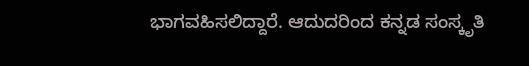ಭಾಗವಹಿಸಲಿದ್ದಾರೆ. ಆದುದರಿಂದ ಕನ್ನಡ ಸಂಸ್ಕೃತಿ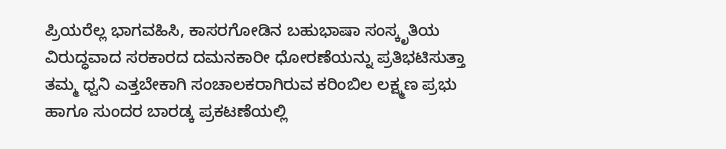ಪ್ರಿಯರೆಲ್ಲ ಭಾಗವಹಿಸಿ, ಕಾಸರಗೋಡಿನ ಬಹುಭಾಷಾ ಸಂಸ್ಕೃತಿಯ ವಿರುದ್ಧವಾದ ಸರಕಾರದ ದಮನಕಾರೀ ಧೋರಣೆಯನ್ನು ಪ್ರತಿಭಟಿಸುತ್ತಾ ತಮ್ಮ ಧ್ವನಿ ಎತ್ತಬೇಕಾಗಿ ಸಂಚಾಲಕರಾಗಿರುವ ಕರಿಂಬಿಲ ಲಕ್ಷ್ಮಣ ಪ್ರಭು ಹಾಗೂ ಸುಂದರ ಬಾರಡ್ಕ ಪ್ರಕಟಣೆಯಲ್ಲಿ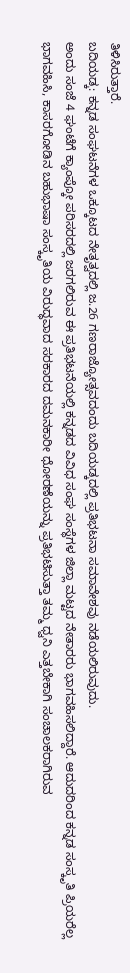ತಿಳಿಸಿರುತ್ತಾರೆ.
ಬದಿಯಡ್ಕ: ಕನ್ನಡ ಸಂಘಟನೆಗಳ ಒಕ್ಕೂಟದ ನೇತೃತ್ವದಲ್ಲಿ ಜ.26 ಗಣರಾಜ್ಯೋತ್ಸವದಂದು ಬದಿಯಡ್ಕದಲ್ಲಿ ಪ್ರತಿಭಟನಾ ಸಮಾವೇಶವು ನಡೆಯಲಿರುವುದು.
ಅಂದು ಸಂಜೆ 4 ಘಂಟೆಗೆ ಕ್ಯಾಂಪ್ಕೋ ಪರಿಸರದಲ್ಲಿ ಜರಗಲಿರುವ ಈ ಪ್ರತಿಭಟನೆಯಲ್ಲಿ ಕನ್ನಡದ ವಿವಿಧ ಸಂಘ ಸಂಸ್ಥೆಗಳ ಜಿಲ್ಲಾ ಮಟ್ಟದ ನೇತಾರರು ಭಾಗವಹಿಸಲಿದ್ದಾರೆ. ಆದುದರಿಂದ ಕನ್ನಡ ಸಂಸ್ಕೃತಿ ಪ್ರಿಯರೆಲ್ಲ ಭಾಗವಹಿಸಿ, ಕಾಸರಗೋಡಿನ ಬಹುಭಾಷಾ ಸಂಸ್ಕೃತಿಯ ವಿರುದ್ಧವಾದ ಸರಕಾರದ ದಮನಕಾರೀ ಧೋರಣೆಯನ್ನು ಪ್ರತಿಭಟಿಸುತ್ತಾ ತಮ್ಮ ಧ್ವನಿ ಎತ್ತಬೇಕಾಗಿ ಸಂಚಾಲಕರಾಗಿರುವ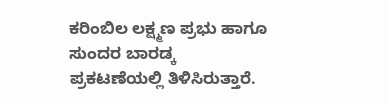ಕರಿಂಬಿಲ ಲಕ್ಷ್ಮಣ ಪ್ರಭು ಹಾಗೂ ಸುಂದರ ಬಾರಡ್ಕ ಪ್ರಕಟಣೆಯಲ್ಲಿ ತಿಳಿಸಿರುತ್ತಾರೆ.